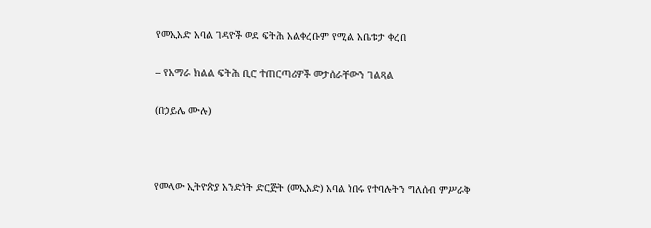የመኢአድ አባል ገዳዮች ወደ ፍትሕ አልቀረቡም የሚል አቤቱታ ቀረበ

– የአማራ ክልል ፍትሕ ቢሮ ተጠርጣሪዎች መታሰራቸውን ገልጻል

(በኃይሌ ሙሉ)



የመላው ኢትዮጵያ አንድነት ድርጅት (መኢአድ) አባል ነበሩ የተባሉትን ግለሰብ ምሥራቅ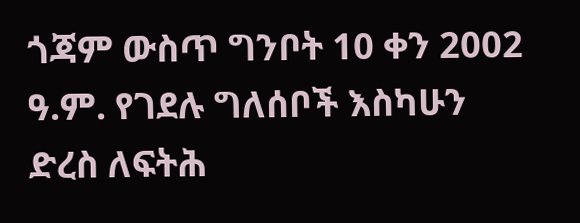ጎጃም ውስጥ ግንቦት 10 ቀን 2002 ዓ.ም. የገደሉ ግለሰቦች እስካሁን ድረስ ለፍትሕ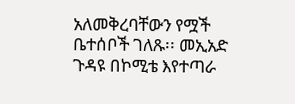አለመቅረባቸውን የሟች ቤተሰቦች ገለጹ፡፡ መኢአድ ጉዳዩ በኮሚቴ እየተጣራ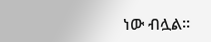ነው ብሏል፡፡